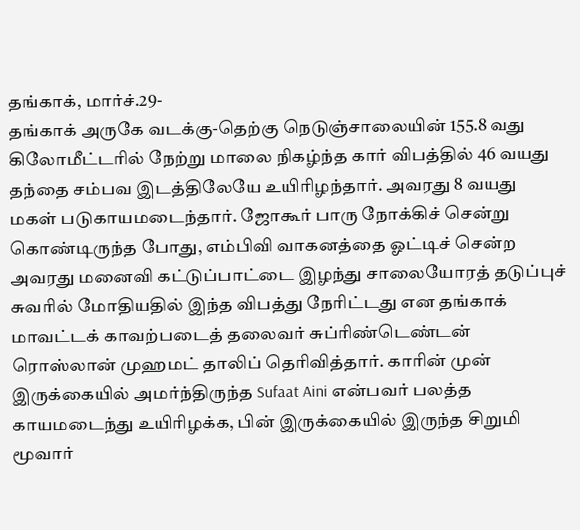தங்காக், மார்ச்.29-
தங்காக் அருகே வடக்கு-தெற்கு நெடுஞ்சாலையின் 155.8 வது கிலோமீட்டரில் நேற்று மாலை நிகழ்ந்த கார் விபத்தில் 46 வயது தந்தை சம்பவ இடத்திலேயே உயிரிழந்தார். அவரது 8 வயது மகள் படுகாயமடைந்தார். ஜோகூர் பாரு நோக்கிச் சென்று கொண்டிருந்த போது, எம்பிவி வாகனத்தை ஓட்டிச் சென்ற அவரது மனைவி கட்டுப்பாட்டை இழந்து சாலையோரத் தடுப்புச் சுவரில் மோதியதில் இந்த விபத்து நேரிட்டது என தங்காக் மாவட்டக் காவற்படைத் தலைவர் சுப்ரிண்டெண்டன் ரொஸ்லான் முஹமட் தாலிப் தெரிவித்தார். காரின் முன் இருக்கையில் அமர்ந்திருந்த Sufaat Aini என்பவர் பலத்த காயமடைந்து உயிரிழக்க, பின் இருக்கையில் இருந்த சிறுமி மூவார்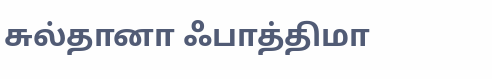சுல்தானா ஃபாத்திமா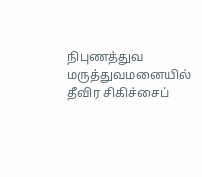நிபுணத்துவ மருத்துவமனையில் தீவிர சிகிச்சைப்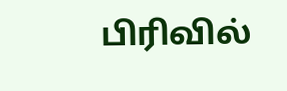பிரிவில்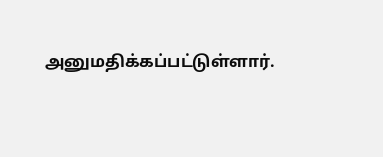அனுமதிக்கப்பட்டுள்ளார்.